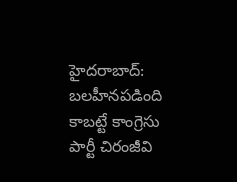హైదరాబాద్: బలహీనపడింది కాబట్టే కాంగ్రెసు పార్టీ చిరంజీవి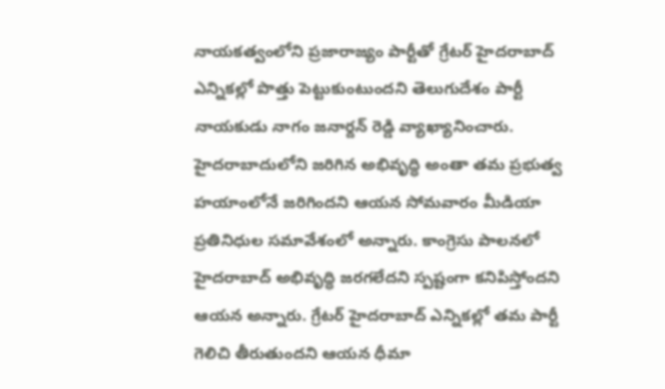నాయకత్వంలోని ప్రజారాజ్యం పార్టీతో గ్రేటర్ హైదరాబాద్ ఎన్నికల్లో పొత్తు పెట్టుకుంటుందని తెలుగుదేశం పార్టీ నాయకుడు నాగం జనార్దన్ రెడ్డి వ్యాఖ్యానించారు. హైదరాబాదులోని జరిగిన అభివృద్ధి అంతా తమ ప్రభుత్వ హయాంలోనే జరిగిందని ఆయన సోమవారం మీడియా ప్రతినిధుల సమావేశంలో అన్నారు. కాంగ్రెసు పాలనలో హైదరాబాద్ అభివృద్ధి జరగలేదని స్పష్టంగా కనిపిస్తోందని ఆయన అన్నారు. గ్రేటర్ హైదరాబాద్ ఎన్నికల్లో తమ పార్టీ గెలిచి తీరుతుందని ఆయన ధీమా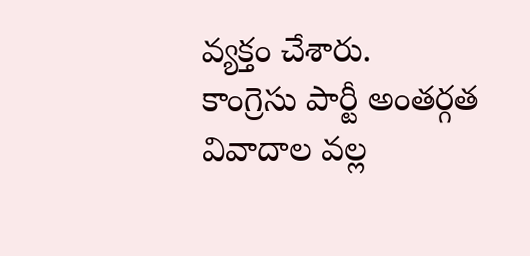వ్యక్తం చేశారు.
కాంగ్రెసు పార్టీ అంతర్గత వివాదాల వల్ల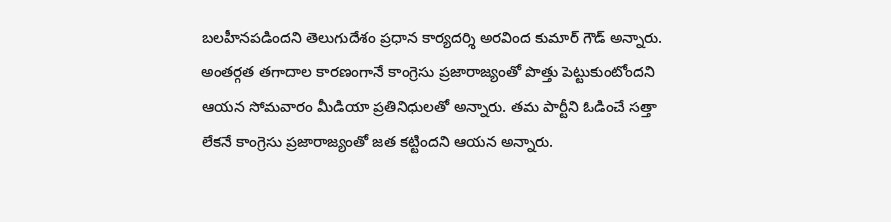బలహీనపడిందని తెలుగుదేశం ప్రధాన కార్యదర్శి అరవింద కుమార్ గౌడ్ అన్నారు. అంతర్గత తగాదాల కారణంగానే కాంగ్రెసు ప్రజారాజ్యంతో పొత్తు పెట్టుకుంటోందని ఆయన సోమవారం మీడియా ప్రతినిధులతో అన్నారు. తమ పార్టీని ఓడించే సత్తా లేకనే కాంగ్రెసు ప్రజారాజ్యంతో జత కట్టిందని ఆయన అన్నారు.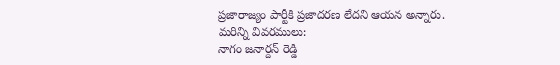ప్రజారాజ్యం పార్టీకి ప్రజాదరణ లేదని ఆయన అన్నారు.
మరిన్ని వివరములు:
నాగం జనార్దన్ రెడ్డి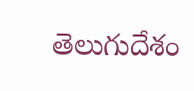తెలుగుదేశం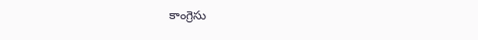కాంగ్రెసు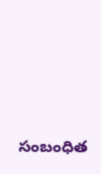సంబంధిత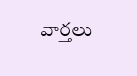వార్తలు